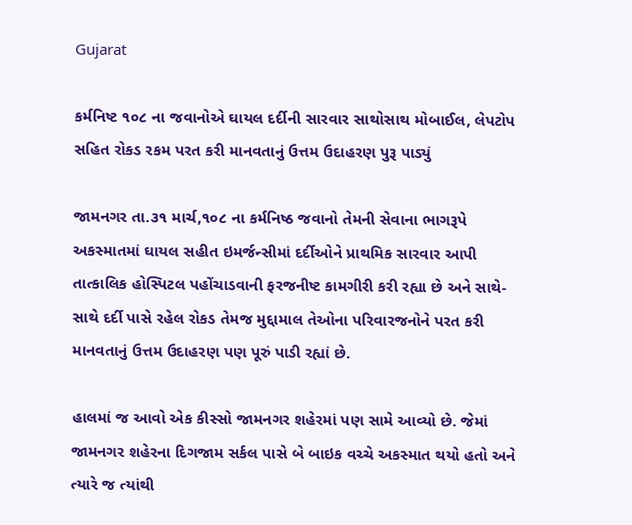Gujarat

કર્મનિષ્ટ ૧૦૮ ના જવાનોએ ઘાયલ દર્દીની સારવાર સાથોસાથ મોબાઈલ, લેપટોપ સહિત રોકડ રકમ પરત કરી માનવતાનું ઉત્તમ ઉદાહરણ પુરૂ પાડ્યું

જામનગર તા.૩૧ માર્ચ,૧૦૮ ના કર્મનિષ્ઠ જવાનો તેમની સેવાના ભાગરૂપે અકસ્માતમાં ઘાયલ સહીત ઇમર્જન્સીમાં દર્દીઓને પ્રાથમિક સારવાર આપી તાત્કાલિક હોસ્પિટલ પહોંચાડવાની ફરજનીષ્ટ કામગીરી કરી રહ્યા છે અને સાથે-સાથે દર્દી પાસે રહેલ રોકડ તેમજ મુદ્દામાલ તેઓના પરિવારજનોને પરત કરી માનવતાનું ઉત્તમ ઉદાહરણ પણ પૂરું પાડી રહ્યાં છે.

હાલમાં જ આવો એક કીસ્સો જામનગર શહેરમાં પણ સામે આવ્યો છે. જેમાં જામનગર શહેરના દિગજામ સર્કલ પાસે બે બાઇક વચ્ચે અકસ્માત થયો હતો અને ત્યારે જ ત્યાંથી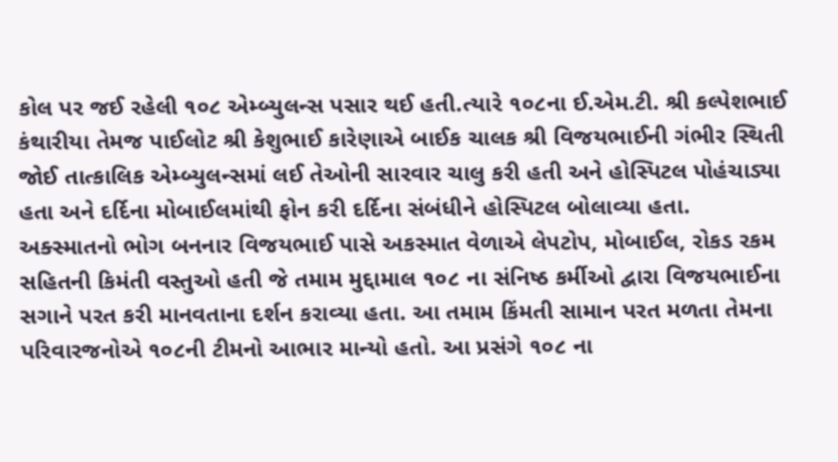કોલ પર જઈ રહેલી ૧૦૮ એમ્બ્યુલન્સ પસાર થઈ હતી.ત્યારે ૧૦૮ના ઈ.એમ.ટી. શ્રી કલ્પેશભાઈ કંથારીયા તેમજ પાઈલોટ શ્રી કેશુભાઈ કારેણાએ બાઈક ચાલક શ્રી વિજયભાઈની ગંભીર સ્થિતી જોઈ તાત્કાલિક એમ્બ્યુલન્સમાં લઈ તેઓની સારવાર ચાલુ કરી હતી અને હોસ્પિટલ પોહંચાડ્યા હતા અને દર્દિના મોબાઈલમાંથી ફોન કરી દર્દિના સંબંધીને હોસ્પિટલ બોલાવ્યા હતા. અક્સ્માતનો ભોગ બનનાર વિજયભાઈ પાસે અકસ્માત વેળાએ લેપટોપ, મોબાઈલ, રોકડ રકમ સહિતની કિમંતી વસ્તુઓ હતી જે તમામ મુદ્દામાલ ૧૦૮ ના સંનિષ્ઠ કર્મીઓ દ્વારા વિજયભાઈના સગાને પરત કરી માનવતાના દર્શન કરાવ્યા હતા. આ તમામ કિંમતી સામાન પરત મળતા તેમના પરિવારજનોએ ૧૦૮ની ટીમનો આભાર માન્યો હતો. આ પ્રસંગે ૧૦૮ ના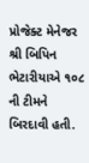પ્રોજેક્ટ મેનેજર શ્રી બિપિન ભેટારીયાએ ૧૦૮ ની ટીમને બિરદાવી હતી.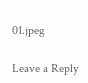01.jpeg

Leave a Reply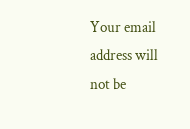Your email address will not be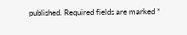published. Required fields are marked *